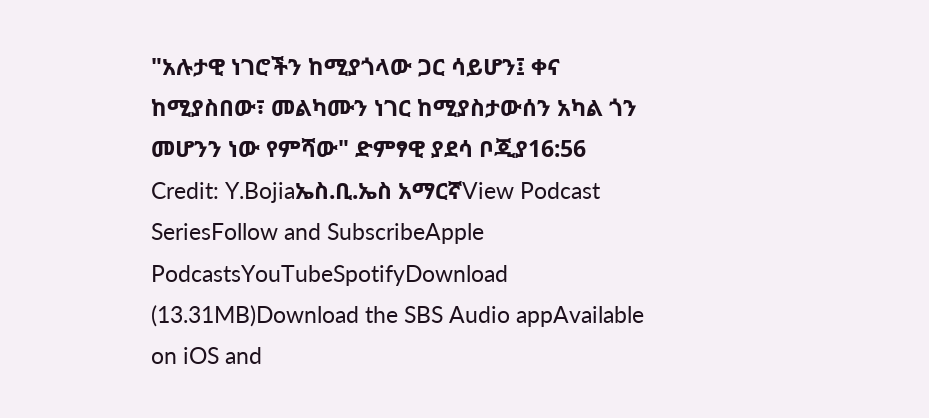"አሉታዊ ነገሮችን ከሚያጎላው ጋር ሳይሆን፤ ቀና ከሚያስበው፣ መልካሙን ነገር ከሚያስታውሰን አካል ጎን መሆንን ነው የምሻው" ድምፃዊ ያደሳ ቦጂያ16:56 Credit: Y.Bojiaኤስ.ቢ.ኤስ አማርኛView Podcast SeriesFollow and SubscribeApple PodcastsYouTubeSpotifyDownload (13.31MB)Download the SBS Audio appAvailable on iOS and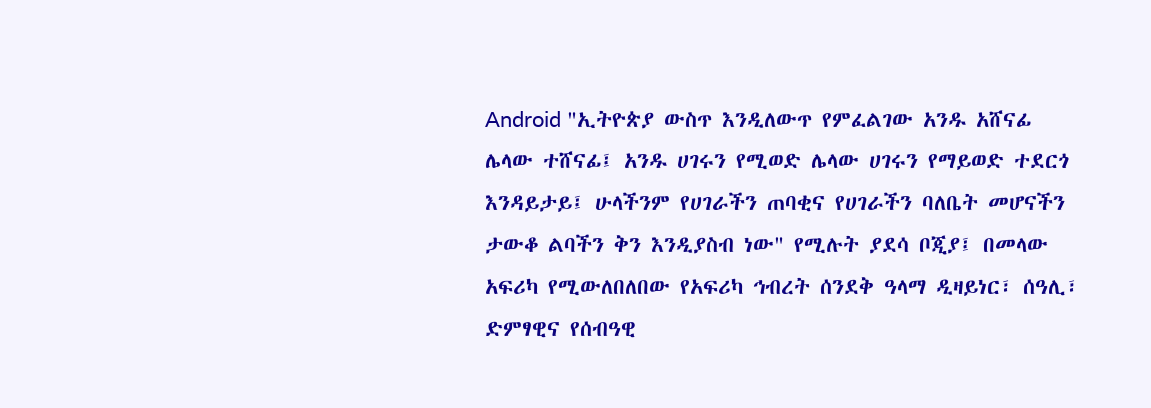Android "ኢትዮጵያ ውስጥ እንዲለውጥ የምፈልገው አንዱ አሸናፊ ሌላው ተሸናፊ፤ አንዱ ሀገሩን የሚወድ ሌላው ሀገሩን የማይወድ ተደርጎ እንዳይታይ፤ ሁላችንም የሀገራችን ጠባቂና የሀገራችን ባለቤት መሆናችን ታውቆ ልባችን ቅን እንዲያስብ ነው" የሚሉት ያደሳ ቦጂያ፤ በመላው አፍሪካ የሚውለበለበው የአፍሪካ ኅብረት ሰንደቅ ዓላማ ዲዛይነር፣ ሰዓሊ፣ ድምፃዊና የሰብዓዊ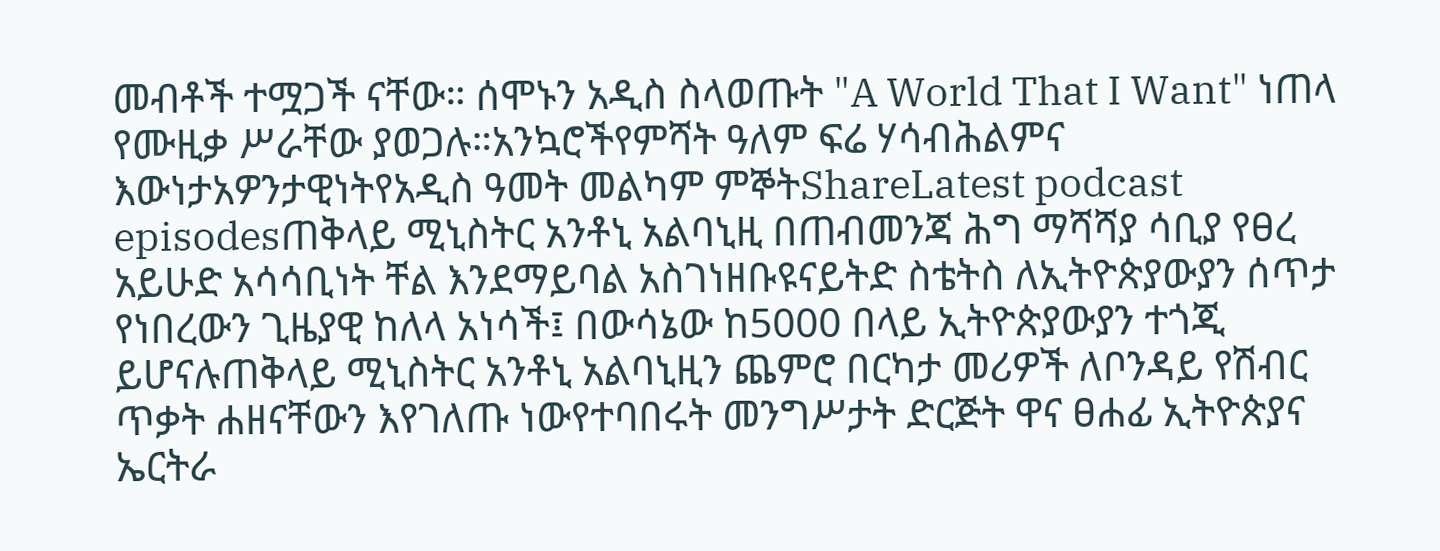መብቶች ተሟጋች ናቸው። ሰሞኑን አዲስ ስላወጡት "A World That I Want" ነጠላ የሙዚቃ ሥራቸው ያወጋሉ።አንኳሮችየምሻት ዓለም ፍሬ ሃሳብሕልምና እውነታአዎንታዊነትየአዲስ ዓመት መልካም ምኞትShareLatest podcast episodesጠቅላይ ሚኒስትር አንቶኒ አልባኒዚ በጠብመንጃ ሕግ ማሻሻያ ሳቢያ የፀረ አይሁድ አሳሳቢነት ቸል እንደማይባል አስገነዘቡዩናይትድ ስቴትስ ለኢትዮጵያውያን ሰጥታ የነበረውን ጊዜያዊ ከለላ አነሳች፤ በውሳኔው ከ5000 በላይ ኢትዮጵያውያን ተጎጂ ይሆናሉጠቅላይ ሚኒስትር አንቶኒ አልባኒዚን ጨምሮ በርካታ መሪዎች ለቦንዳይ የሽብር ጥቃት ሐዘናቸውን እየገለጡ ነውየተባበሩት መንግሥታት ድርጅት ዋና ፀሐፊ ኢትዮጵያና ኤርትራ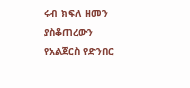ሩብ ክፍለ ዘመን ያስቆጠረውን የአልጀርስ የድንበር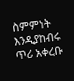ስምምነት እንዲያከብሩ ጥሪ አቀረቡ